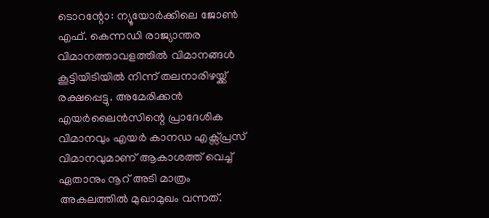ടൊറന്റോ: ന്യൂയോർക്കിലെ ജോൺ എഫ്. കെന്നഡി രാജ്യാന്തര വിമാനത്താവളത്തിൽ വിമാനങ്ങൾ കൂട്ടിയിടിയിൽ നിന്ന് തലനാരിഴയ്ക്ക് രക്ഷപ്പെട്ടു. അമേരിക്കൻ എയർലൈൻസിന്റെ പ്രാദേശിക വിമാനവും എയർ കാനഡ എക്സ്പ്രസ് വിമാനവുമാണ് ആകാശത്ത് വെച്ച് ഏതാനും നൂറ് അടി മാത്രം അകലത്തിൽ മുഖാമുഖം വന്നത്.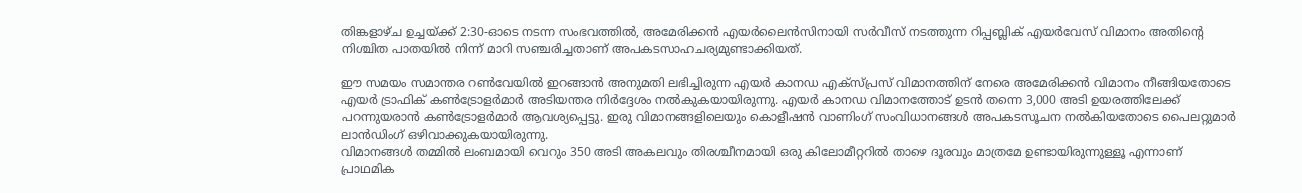തിങ്കളാഴ്ച ഉച്ചയ്ക്ക് 2:30-ഓടെ നടന്ന സംഭവത്തിൽ, അമേരിക്കൻ എയർലൈൻസിനായി സർവീസ് നടത്തുന്ന റിപ്പബ്ലിക് എയർവേസ് വിമാനം അതിന്റെ നിശ്ചിത പാതയിൽ നിന്ന് മാറി സഞ്ചരിച്ചതാണ് അപകടസാഹചര്യമുണ്ടാക്കിയത്.

ഈ സമയം സമാന്തര റൺവേയിൽ ഇറങ്ങാൻ അനുമതി ലഭിച്ചിരുന്ന എയർ കാനഡ എക്സ്പ്രസ് വിമാനത്തിന് നേരെ അമേരിക്കൻ വിമാനം നീങ്ങിയതോടെ എയർ ട്രാഫിക് കൺട്രോളർമാർ അടിയന്തര നിർദ്ദേശം നൽകുകയായിരുന്നു. എയർ കാനഡ വിമാനത്തോട് ഉടൻ തന്നെ 3,000 അടി ഉയരത്തിലേക്ക് പറന്നുയരാൻ കൺട്രോളർമാർ ആവശ്യപ്പെട്ടു. ഇരു വിമാനങ്ങളിലെയും കൊളീഷൻ വാണിംഗ് സംവിധാനങ്ങൾ അപകടസൂചന നൽകിയതോടെ പൈലറ്റുമാർ ലാൻഡിംഗ് ഒഴിവാക്കുകയായിരുന്നു.
വിമാനങ്ങൾ തമ്മിൽ ലംബമായി വെറും 350 അടി അകലവും തിരശ്ചീനമായി ഒരു കിലോമീറ്ററിൽ താഴെ ദൂരവും മാത്രമേ ഉണ്ടായിരുന്നുള്ളൂ എന്നാണ് പ്രാഥമിക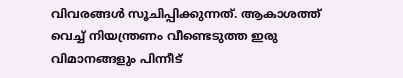വിവരങ്ങൾ സൂചിപ്പിക്കുന്നത്. ആകാശത്ത് വെച്ച് നിയന്ത്രണം വീണ്ടെടുത്ത ഇരു വിമാനങ്ങളും പിന്നീട്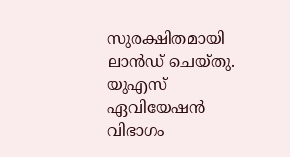സുരക്ഷിതമായി ലാൻഡ് ചെയ്തു. യുഎസ് ഏവിയേഷൻ വിഭാഗം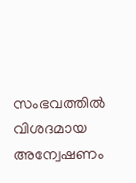സംഭവത്തിൽ വിശദമായ അന്വേഷണം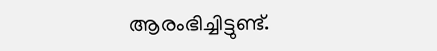ആരംഭിച്ചിട്ടുണ്ട്.